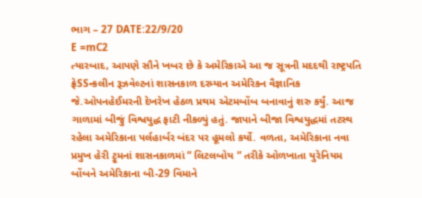ભાગ – 27 DATE:22/9/20
E =mC2
ત્યારબાદ, આપણે સૌને ખબર છે કે અમેરિકાએ આ જ સૂત્રની મદદથી રાષ્ટ્રપતિ ફ્રેSSન્કલીન રૂઝવેલ્ટનાં શાસનકાળ દરમ્યાન અમેરિકન વૈજ્ઞાનિક જે.ઓપનહેઈમરની દેખરેખ હેઠળ પ્રથમ એટમબોંબ બનાવાનું શરુ કર્યું. આજ ગાળામાં બીજું વિશ્વયુદ્ધ ફાટી નીકળ્યું હતું. જાપાને બીજા વિશ્વયુદ્ધમાં તટસ્થ રહેલા અમેરિકાના પર્લહાર્બર બંદર પર હૂમલો કર્યો. વળતા, અમેરિકાના નવા પ્રમુખ હેરી ટ્રૂમનાં શાસનકાળમાં “ લિટલબોય “ તરીકે ઓળખાતા યુરેનિયમ બોંબને અમેરિકાના બી-29 વિમાને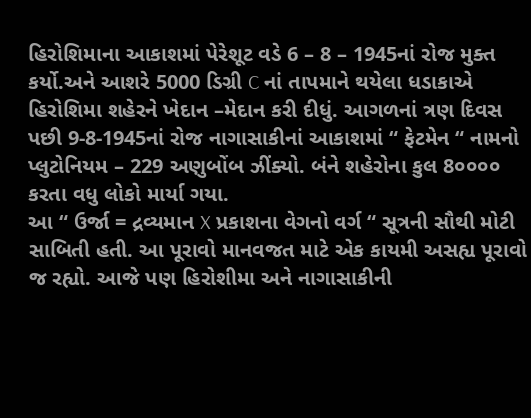હિરોશિમાના આકાશમાં પેરેશૂટ વડે 6 – 8 – 1945નાં રોજ મુક્ત કર્યો.અને આશરે 5000 ડિગ્રી C નાં તાપમાને થયેલા ધડાકાએ હિરોશિમા શહેરને ખેદાન –મેદાન કરી દીધું. આગળનાં ત્રણ દિવસ પછી 9-8-1945નાં રોજ નાગાસાકીનાં આકાશમાં “ ફેટમેન “ નામનો પ્લુટોનિયમ – 229 અણુબોંબ ઝીંક્યો. બંને શહેરોના કુલ 8૦૦૦૦ કરતા વધુ લોકો માર્યા ગયા.
આ “ ઉર્જા = દ્રવ્યમાન X પ્રકાશના વેગનો વર્ગ “ સૂત્રની સૌથી મોટી સાબિતી હતી. આ પૂરાવો માનવજત માટે એક કાયમી અસહ્ય પૂરાવો જ રહ્યો. આજે પણ હિરોશીમા અને નાગાસાકીની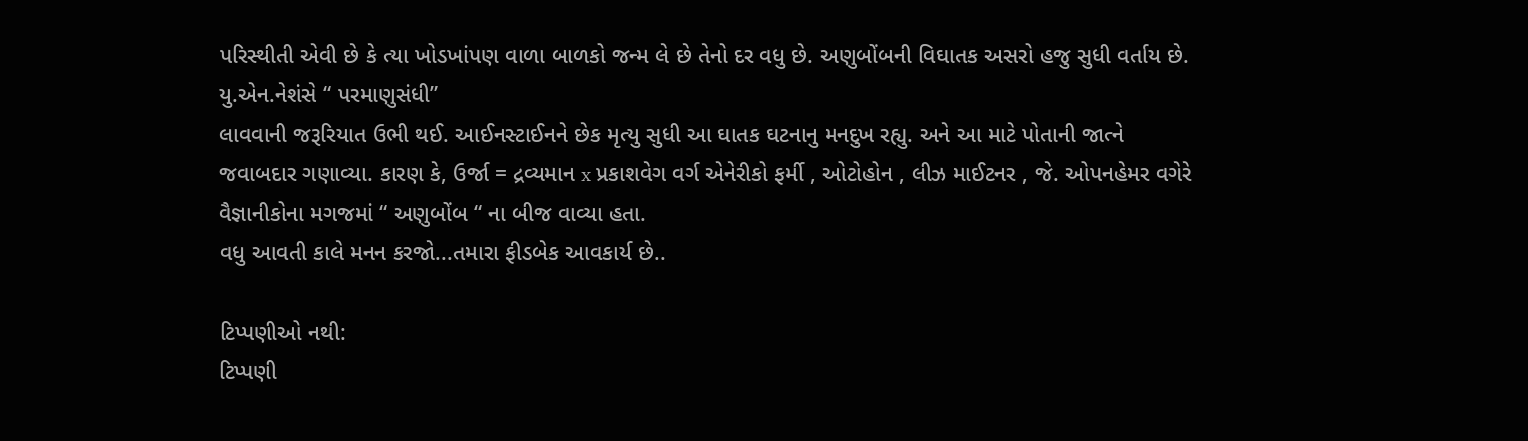પરિસ્થીતી એવી છે કે ત્યા ખોડખાંપણ વાળા બાળકો જન્મ લે છે તેનો દર વધુ છે. અણુબોંબની વિઘાતક અસરો હજુ સુધી વર્તાય છે. યુ.એન.નેશંસે “ પરમાણુસંધી”
લાવવાની જરૂરિયાત ઉભી થઈ. આઈનસ્ટાઈનને છેક મૃત્યુ સુધી આ ઘાતક ઘટનાનુ મનદુખ રહ્યુ. અને આ માટે પોતાની જાત્ને જવાબદાર ગણાવ્યા. કારણ કે, ઉર્જા = દ્રવ્યમાન x પ્રકાશવેગ વર્ગ એનેરીકો ફર્મી , ઓટોહોન , લીઝ માઈટનર , જે. ઓપનહેમર વગેરે વૈજ્ઞાનીકોના મગજમાં “ અણુબોંબ “ ના બીજ વાવ્યા હતા.
વધુ આવતી કાલે મનન કરજો...તમારા ફીડબેક આવકાર્ય છે..

ટિપ્પણીઓ નથી:
ટિપ્પણી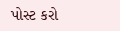પોસ્ટ કરો